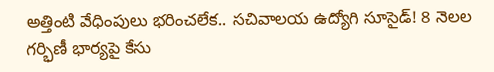అత్తింటి వేధింపులు భరించలేక.. సచివాలయ ఉద్యోగి సూసైడ్! 8 నెలల గర్భిణీ భార్యపై కేసు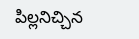పిల్లనిచ్చిన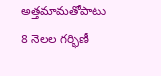అత్తమామతోపాటు 8 నెలల గర్భిణీ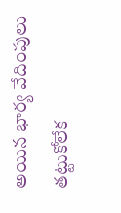అయిన భార్య వేదింపులు తట్టుకోలేక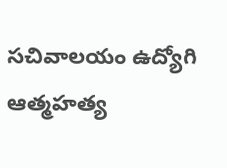సచివాలయం ఉద్యోగి ఆత్మహత్య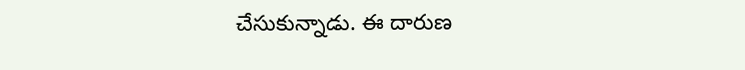చేసుకున్నాడు. ఈ దారుణ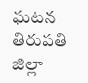ఘటన తిరుపతి జిల్లా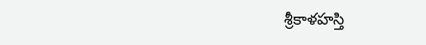శ్రీకాళహస్తి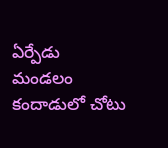ఏర్పేడు మండలం కందాడులో చోటు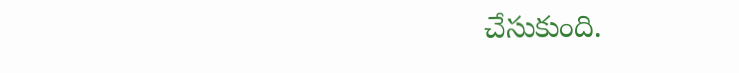చేసుకుంది.